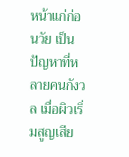หน้าแก่ก่อนวัย เป็นปัญหาที่หลายคนกังวล เมื่อผิวเริ่มสูญเสีย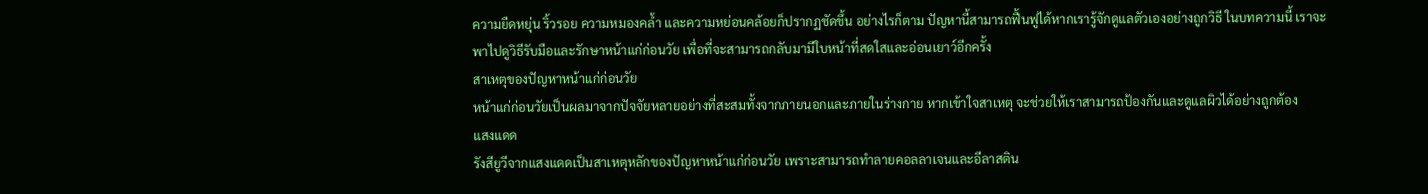ความยืดหยุ่น ริ้วรอย ความหมองคล้ำ และความหย่อนคล้อยก็ปรากฏชัดขึ้น อย่างไรก็ตาม ปัญหานี้สามารถฟื้นฟูได้หากเรารู้จักดูแลตัวเองอย่างถูกวิธี ในบทความนี้ เราจะพาไปดูวิธีรับมือและรักษาหน้าแก่ก่อนวัย เพื่อที่จะสามารถกลับมามีใบหน้าที่สดใสและอ่อนเยาว์อีกครั้ง
สาเหตุของปัญหาหน้าแก่ก่อนวัย
หน้าแก่ก่อนวัยเป็นผลมาจากปัจจัยหลายอย่างที่สะสมทั้งจากภายนอกและภายในร่างกาย หากเข้าใจสาเหตุ จะช่วยให้เราสามารถป้องกันและดูแลผิวได้อย่างถูกต้อง
แสงแดด
รังสียูวีจากแสงแดดเป็นสาเหตุหลักของปัญหาหน้าแก่ก่อนวัย เพราะสามารถทำลายคอลลาเจนและอีลาสติน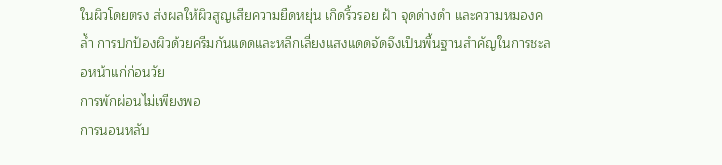ในผิวโดยตรง ส่งผลให้ผิวสูญเสียความยืดหยุ่น เกิดริ้วรอย ฝ้า จุดด่างดำ และความหมองคล้ำ การปกป้องผิวด้วยครีมกันแดดและหลีกเลี่ยงแสงแดดจัดจึงเป็นพื้นฐานสำคัญในการชะลอหน้าแก่ก่อนวัย
การพักผ่อนไม่เพียงพอ
การนอนหลับ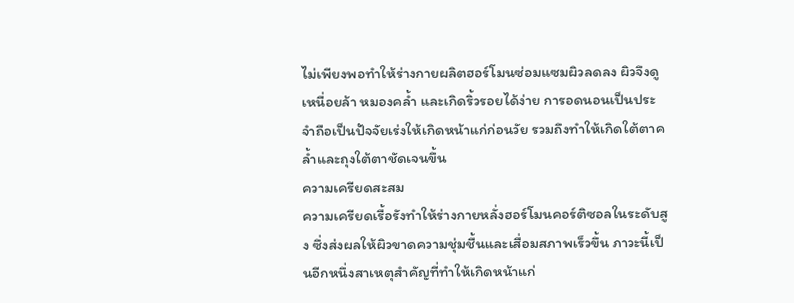ไม่เพียงพอทำให้ร่างกายผลิตฮอร์โมนซ่อมแซมผิวลดลง ผิวจึงดูเหนื่อยล้า หมองคล้ำ และเกิดริ้วรอยได้ง่าย การอดนอนเป็นประจำถือเป็นปัจจัยเร่งให้เกิดหน้าแก่ก่อนวัย รวมถึงทำให้เกิดใต้ตาคล้ำและถุงใต้ตาชัดเจนขึ้น
ความเครียดสะสม
ความเครียดเรื้อรังทำให้ร่างกายหลั่งฮอร์โมนคอร์ติซอลในระดับสูง ซึ่งส่งผลให้ผิวขาดความชุ่มชื้นและเสื่อมสภาพเร็วขึ้น ภาวะนี้เป็นอีกหนึ่งสาเหตุสำคัญที่ทำให้เกิดหน้าแก่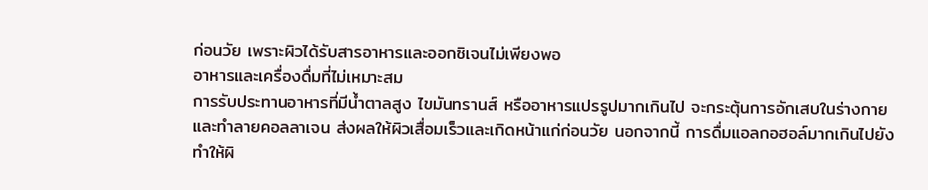ก่อนวัย เพราะผิวได้รับสารอาหารและออกซิเจนไม่เพียงพอ
อาหารและเครื่องดื่มที่ไม่เหมาะสม
การรับประทานอาหารที่มีน้ำตาลสูง ไขมันทรานส์ หรืออาหารแปรรูปมากเกินไป จะกระตุ้นการอักเสบในร่างกายและทำลายคอลลาเจน ส่งผลให้ผิวเสื่อมเร็วและเกิดหน้าแก่ก่อนวัย นอกจากนี้ การดื่มแอลกอฮอล์มากเกินไปยังทำให้ผิ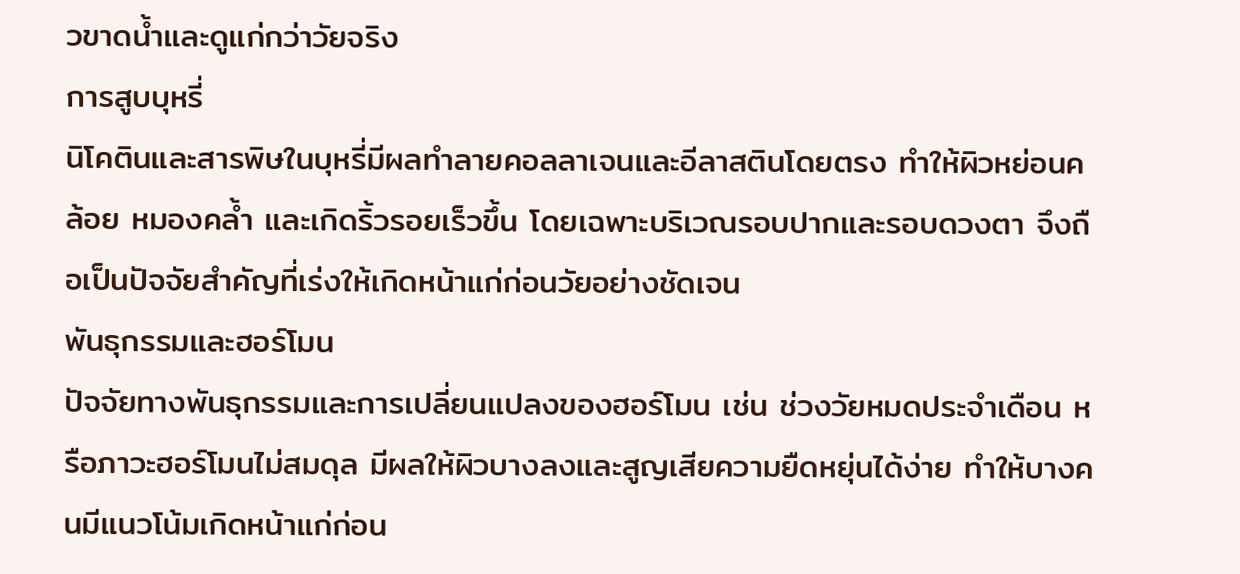วขาดน้ำและดูแก่กว่าวัยจริง
การสูบบุหรี่
นิโคตินและสารพิษในบุหรี่มีผลทำลายคอลลาเจนและอีลาสตินโดยตรง ทำให้ผิวหย่อนคล้อย หมองคล้ำ และเกิดริ้วรอยเร็วขึ้น โดยเฉพาะบริเวณรอบปากและรอบดวงตา จึงถือเป็นปัจจัยสำคัญที่เร่งให้เกิดหน้าแก่ก่อนวัยอย่างชัดเจน
พันธุกรรมและฮอร์โมน
ปัจจัยทางพันธุกรรมและการเปลี่ยนแปลงของฮอร์โมน เช่น ช่วงวัยหมดประจำเดือน หรือภาวะฮอร์โมนไม่สมดุล มีผลให้ผิวบางลงและสูญเสียความยืดหยุ่นได้ง่าย ทำให้บางคนมีแนวโน้มเกิดหน้าแก่ก่อน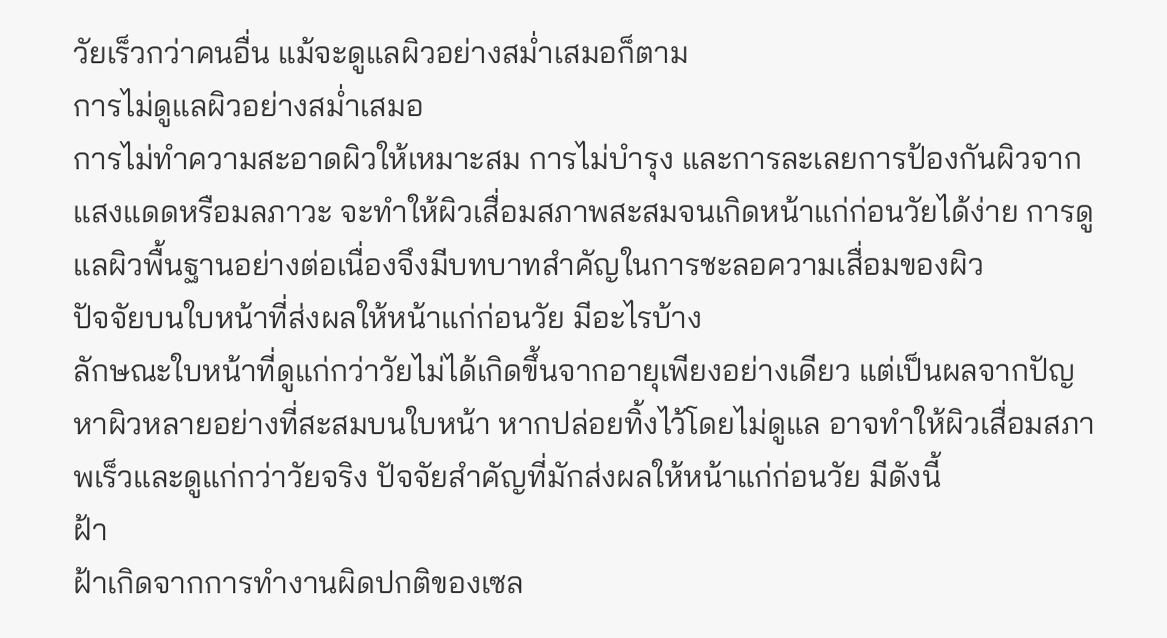วัยเร็วกว่าคนอื่น แม้จะดูแลผิวอย่างสม่ำเสมอก็ตาม
การไม่ดูแลผิวอย่างสม่ำเสมอ
การไม่ทำความสะอาดผิวให้เหมาะสม การไม่บำรุง และการละเลยการป้องกันผิวจากแสงแดดหรือมลภาวะ จะทำให้ผิวเสื่อมสภาพสะสมจนเกิดหน้าแก่ก่อนวัยได้ง่าย การดูแลผิวพื้นฐานอย่างต่อเนื่องจึงมีบทบาทสำคัญในการชะลอความเสื่อมของผิว
ปัจจัยบนใบหน้าที่ส่งผลให้หน้าแก่ก่อนวัย มีอะไรบ้าง
ลักษณะใบหน้าที่ดูแก่กว่าวัยไม่ได้เกิดขึ้นจากอายุเพียงอย่างเดียว แต่เป็นผลจากปัญหาผิวหลายอย่างที่สะสมบนใบหน้า หากปล่อยทิ้งไว้โดยไม่ดูแล อาจทำให้ผิวเสื่อมสภาพเร็วและดูแก่กว่าวัยจริง ปัจจัยสำคัญที่มักส่งผลให้หน้าแก่ก่อนวัย มีดังนี้
ฝ้า
ฝ้าเกิดจากการทำงานผิดปกติของเซล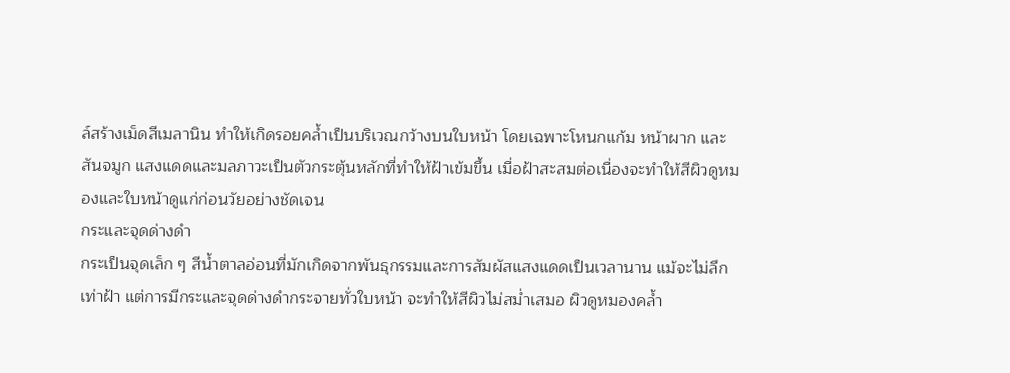ล์สร้างเม็ดสีเมลานิน ทำให้เกิดรอยคล้ำเป็นบริเวณกว้างบนใบหน้า โดยเฉพาะโหนกแก้ม หน้าผาก และสันจมูก แสงแดดและมลภาวะเป็นตัวกระตุ้นหลักที่ทำให้ฝ้าเข้มขึ้น เมื่อฝ้าสะสมต่อเนื่องจะทำให้สีผิวดูหมองและใบหน้าดูแก่ก่อนวัยอย่างชัดเจน
กระและจุดด่างดำ
กระเป็นจุดเล็ก ๆ สีน้ำตาลอ่อนที่มักเกิดจากพันธุกรรมและการสัมผัสแสงแดดเป็นเวลานาน แม้จะไม่ลึกเท่าฝ้า แต่การมีกระและจุดด่างดำกระจายทั่วใบหน้า จะทำให้สีผิวไม่สม่ำเสมอ ผิวดูหมองคล้ำ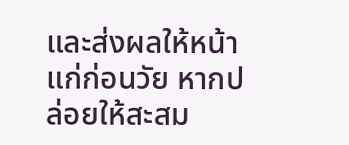และส่งผลให้หน้าแก่ก่อนวัย หากปล่อยให้สะสม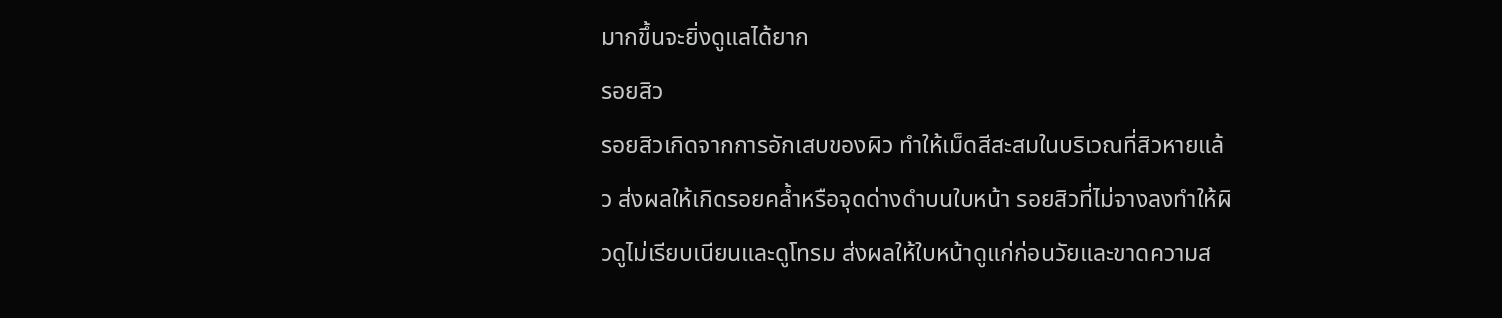มากขึ้นจะยิ่งดูแลได้ยาก
รอยสิว
รอยสิวเกิดจากการอักเสบของผิว ทำให้เม็ดสีสะสมในบริเวณที่สิวหายแล้ว ส่งผลให้เกิดรอยคล้ำหรือจุดด่างดำบนใบหน้า รอยสิวที่ไม่จางลงทำให้ผิวดูไม่เรียบเนียนและดูโทรม ส่งผลให้ใบหน้าดูแก่ก่อนวัยและขาดความส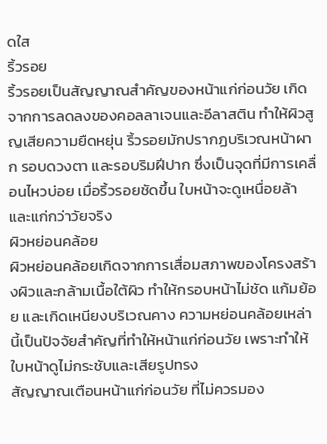ดใส
ริ้วรอย
ริ้วรอยเป็นสัญญาณสำคัญของหน้าแก่ก่อนวัย เกิดจากการลดลงของคอลลาเจนและอีลาสติน ทำให้ผิวสูญเสียความยืดหยุ่น ริ้วรอยมักปรากฏบริเวณหน้าผาก รอบดวงตา และรอบริมฝีปาก ซึ่งเป็นจุดที่มีการเคลื่อนไหวบ่อย เมื่อริ้วรอยชัดขึ้น ใบหน้าจะดูเหนื่อยล้าและแก่กว่าวัยจริง
ผิวหย่อนคล้อย
ผิวหย่อนคล้อยเกิดจากการเสื่อมสภาพของโครงสร้างผิวและกล้ามเนื้อใต้ผิว ทำให้กรอบหน้าไม่ชัด แก้มย้อย และเกิดเหนียงบริเวณคาง ความหย่อนคล้อยเหล่านี้เป็นปัจจัยสำคัญที่ทำให้หน้าแก่ก่อนวัย เพราะทำให้ใบหน้าดูไม่กระชับและเสียรูปทรง
สัญญาณเตือนหน้าแก่ก่อนวัย ที่ไม่ควรมอง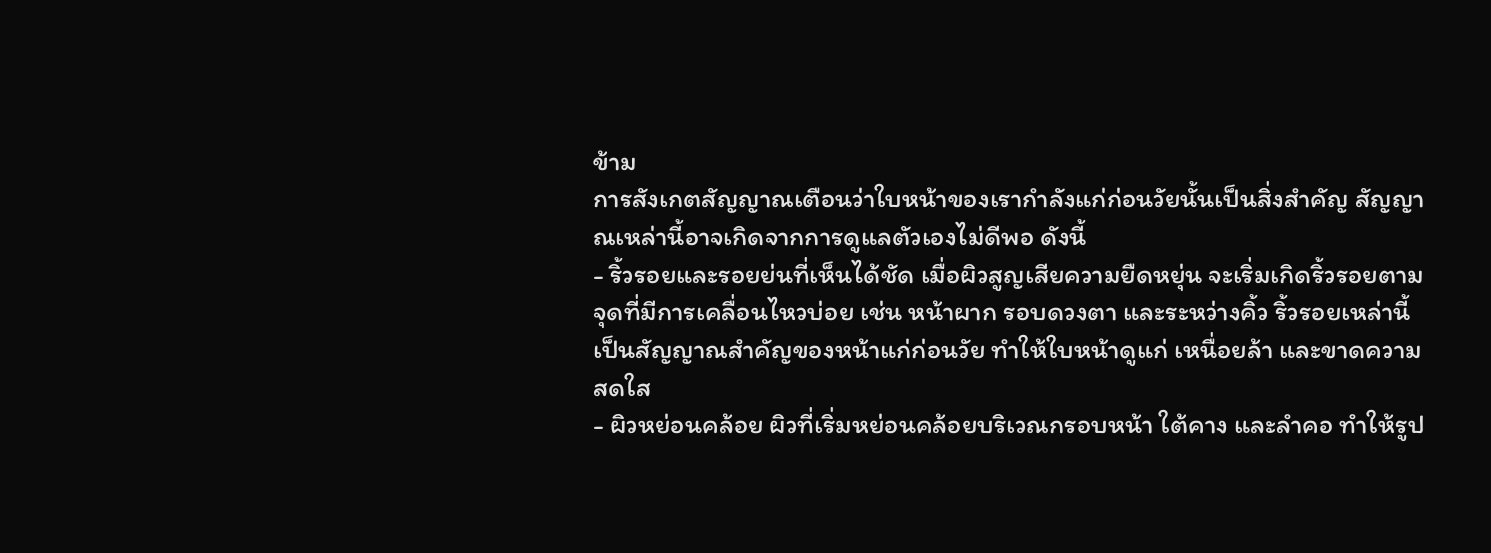ข้าม
การสังเกตสัญญาณเตือนว่าใบหน้าของเรากำลังแก่ก่อนวัยนั้นเป็นสิ่งสำคัญ สัญญาณเหล่านี้อาจเกิดจากการดูแลตัวเองไม่ดีพอ ดังนี้
- ริ้วรอยและรอยย่นที่เห็นได้ชัด เมื่อผิวสูญเสียความยืดหยุ่น จะเริ่มเกิดริ้วรอยตามจุดที่มีการเคลื่อนไหวบ่อย เช่น หน้าผาก รอบดวงตา และระหว่างคิ้ว ริ้วรอยเหล่านี้เป็นสัญญาณสำคัญของหน้าแก่ก่อนวัย ทำให้ใบหน้าดูแก่ เหนื่อยล้า และขาดความสดใส
- ผิวหย่อนคล้อย ผิวที่เริ่มหย่อนคล้อยบริเวณกรอบหน้า ใต้คาง และลำคอ ทำให้รูป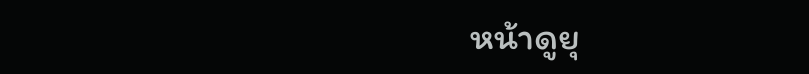หน้าดูยุ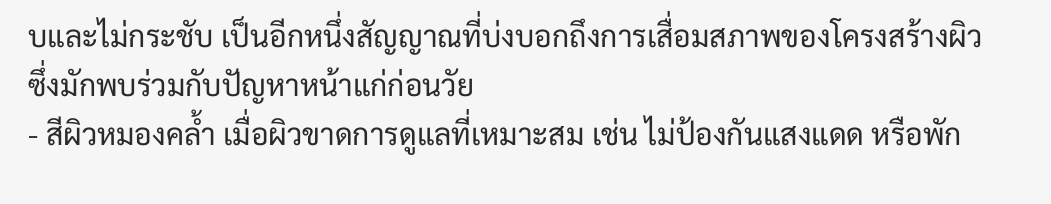บและไม่กระชับ เป็นอีกหนึ่งสัญญาณที่บ่งบอกถึงการเสื่อมสภาพของโครงสร้างผิว ซึ่งมักพบร่วมกับปัญหาหน้าแก่ก่อนวัย
- สีผิวหมองคล้ำ เมื่อผิวขาดการดูแลที่เหมาะสม เช่น ไม่ป้องกันแสงแดด หรือพัก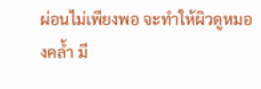ผ่อนไม่เพียงพอ จะทำให้ผิวดูหมองคล้ำ มี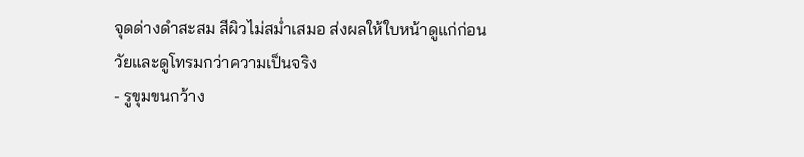จุดด่างดำสะสม สีผิวไม่สม่ำเสมอ ส่งผลให้ใบหน้าดูแก่ก่อนวัยและดูโทรมกว่าความเป็นจริง
- รูขุมขนกว้าง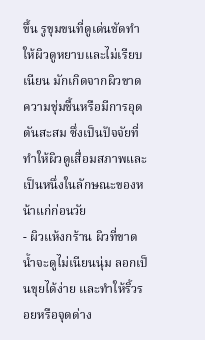ขึ้น รูขุมขนที่ดูเด่นชัดทำให้ผิวดูหยาบและไม่เรียบเนียน มักเกิดจากผิวขาดความชุ่มชื้นหรือมีการอุดตันสะสม ซึ่งเป็นปัจจัยที่ทำให้ผิวดูเสื่อมสภาพและเป็นหนึ่งในลักษณะของหน้าแก่ก่อนวัย
- ผิวแห้งกร้าน ผิวที่ขาดน้ำจะดูไม่เนียนนุ่ม ลอกเป็นขุยได้ง่าย และทำให้ริ้วรอยหรือจุดด่าง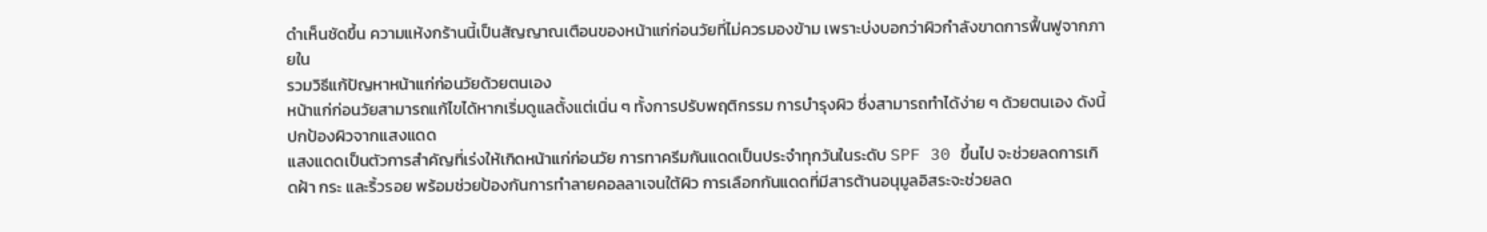ดำเห็นชัดขึ้น ความแห้งกร้านนี้เป็นสัญญาณเตือนของหน้าแก่ก่อนวัยที่ไม่ควรมองข้าม เพราะบ่งบอกว่าผิวกำลังขาดการฟื้นฟูจากภายใน
รวมวิธีแก้ปัญหาหน้าแก่ก่อนวัยด้วยตนเอง
หน้าแก่ก่อนวัยสามารถแก้ไขได้หากเริ่มดูแลตั้งแต่เนิ่น ๆ ทั้งการปรับพฤติกรรม การบำรุงผิว ซึ่งสามารถทำได้ง่าย ๆ ด้วยตนเอง ดังนี้
ปกป้องผิวจากแสงแดด
แสงแดดเป็นตัวการสำคัญที่เร่งให้เกิดหน้าแก่ก่อนวัย การทาครีมกันแดดเป็นประจำทุกวันในระดับ SPF 30 ขึ้นไป จะช่วยลดการเกิดฝ้า กระ และริ้วรอย พร้อมช่วยป้องกันการทำลายคอลลาเจนใต้ผิว การเลือกกันแดดที่มีสารต้านอนุมูลอิสระจะช่วยลด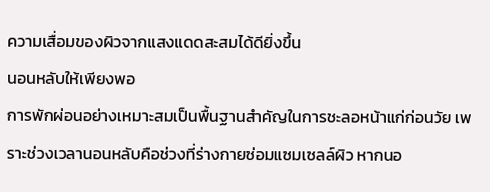ความเสื่อมของผิวจากแสงแดดสะสมได้ดียิ่งขึ้น
นอนหลับให้เพียงพอ
การพักผ่อนอย่างเหมาะสมเป็นพื้นฐานสำคัญในการชะลอหน้าแก่ก่อนวัย เพราะช่วงเวลานอนหลับคือช่วงที่ร่างกายซ่อมแซมเซลล์ผิว หากนอ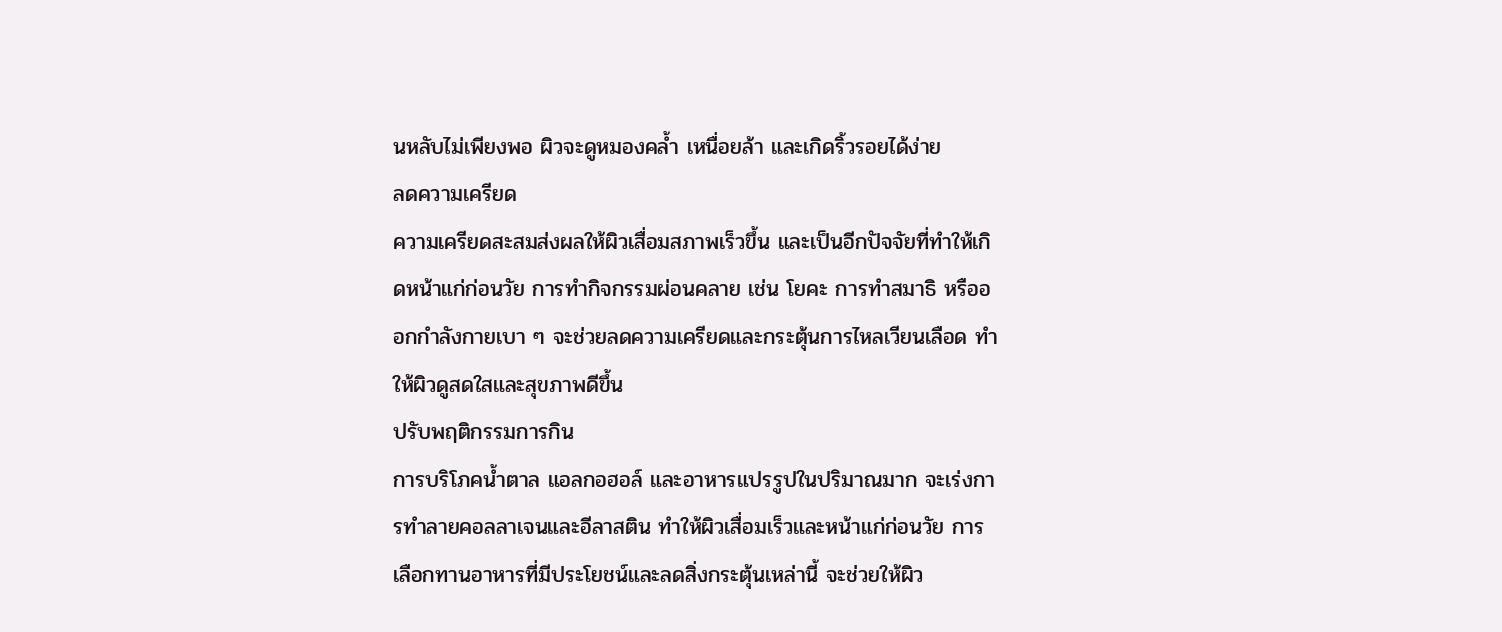นหลับไม่เพียงพอ ผิวจะดูหมองคล้ำ เหนื่อยล้า และเกิดริ้วรอยได้ง่าย
ลดความเครียด
ความเครียดสะสมส่งผลให้ผิวเสื่อมสภาพเร็วขึ้น และเป็นอีกปัจจัยที่ทำให้เกิดหน้าแก่ก่อนวัย การทำกิจกรรมผ่อนคลาย เช่น โยคะ การทำสมาธิ หรือออกกำลังกายเบา ๆ จะช่วยลดความเครียดและกระตุ้นการไหลเวียนเลือด ทำให้ผิวดูสดใสและสุขภาพดีขึ้น
ปรับพฤติกรรมการกิน
การบริโภคน้ำตาล แอลกอฮอล์ และอาหารแปรรูปในปริมาณมาก จะเร่งการทำลายคอลลาเจนและอีลาสติน ทำให้ผิวเสื่อมเร็วและหน้าแก่ก่อนวัย การเลือกทานอาหารที่มีประโยชน์และลดสิ่งกระตุ้นเหล่านี้ จะช่วยให้ผิว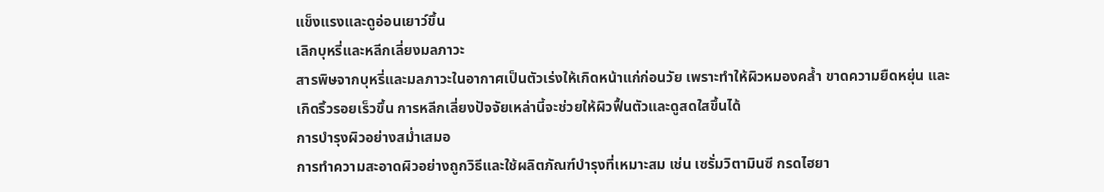แข็งแรงและดูอ่อนเยาว์ขึ้น
เลิกบุหรี่และหลีกเลี่ยงมลภาวะ
สารพิษจากบุหรี่และมลภาวะในอากาศเป็นตัวเร่งให้เกิดหน้าแก่ก่อนวัย เพราะทำให้ผิวหมองคล้ำ ขาดความยืดหยุ่น และเกิดริ้วรอยเร็วขึ้น การหลีกเลี่ยงปัจจัยเหล่านี้จะช่วยให้ผิวฟื้นตัวและดูสดใสขึ้นได้
การบำรุงผิวอย่างสม่ำเสมอ
การทำความสะอาดผิวอย่างถูกวิธีและใช้ผลิตภัณฑ์บำรุงที่เหมาะสม เช่น เซรั่มวิตามินซี กรดไฮยา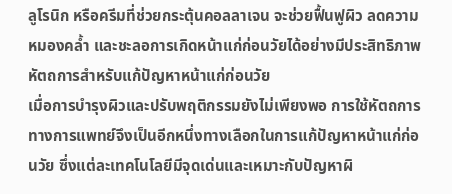ลูโรนิก หรือครีมที่ช่วยกระตุ้นคอลลาเจน จะช่วยฟื้นฟูผิว ลดความหมองคล้ำ และชะลอการเกิดหน้าแก่ก่อนวัยได้อย่างมีประสิทธิภาพ
หัตถการสำหรับแก้ปัญหาหน้าแก่ก่อนวัย
เมื่อการบำรุงผิวและปรับพฤติกรรมยังไม่เพียงพอ การใช้หัตถการทางการแพทย์จึงเป็นอีกหนึ่งทางเลือกในการแก้ปัญหาหน้าแก่ก่อนวัย ซึ่งแต่ละเทคโนโลยีมีจุดเด่นและเหมาะกับปัญหาผิ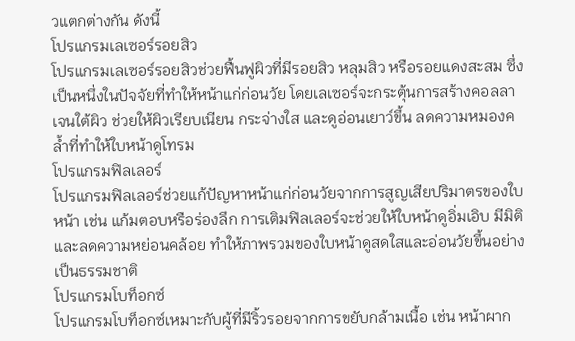วแตกต่างกัน ดังนี้
โปรแกรมเลเซอร์รอยสิว
โปรแกรมเลเซอร์รอยสิวช่วยฟื้นฟูผิวที่มีรอยสิว หลุมสิว หรือรอยแดงสะสม ซึ่งเป็นหนึ่งในปัจจัยที่ทำให้หน้าแก่ก่อนวัย โดยเลเซอร์จะกระตุ้นการสร้างคอลลาเจนใต้ผิว ช่วยให้ผิวเรียบเนียน กระจ่างใส และดูอ่อนเยาว์ขึ้น ลดความหมองคล้ำที่ทำให้ใบหน้าดูโทรม
โปรแกรมฟิลเลอร์
โปรแกรมฟิลเลอร์ช่วยแก้ปัญหาหน้าแก่ก่อนวัยจากการสูญเสียปริมาตรของใบหน้า เช่น แก้มตอบหรือร่องลึก การเติมฟิลเลอร์จะช่วยให้ใบหน้าดูอิ่มเอิบ มีมิติ และลดความหย่อนคล้อย ทำให้ภาพรวมของใบหน้าดูสดใสและอ่อนวัยขึ้นอย่างเป็นธรรมชาติ
โปรแกรมโบท็อกซ์
โปรแกรมโบท็อกซ์เหมาะกับผู้ที่มีริ้วรอยจากการขยับกล้ามเนื้อ เช่น หน้าผาก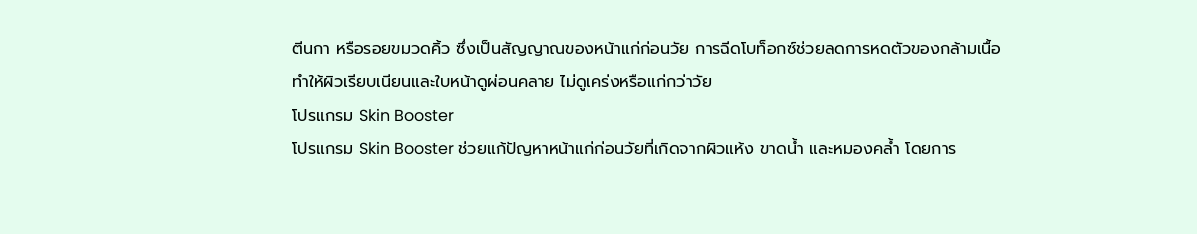ตีนกา หรือรอยขมวดคิ้ว ซึ่งเป็นสัญญาณของหน้าแก่ก่อนวัย การฉีดโบท็อกซ์ช่วยลดการหดตัวของกล้ามเนื้อ ทำให้ผิวเรียบเนียนและใบหน้าดูผ่อนคลาย ไม่ดูเคร่งหรือแก่กว่าวัย
โปรแกรม Skin Booster
โปรแกรม Skin Booster ช่วยแก้ปัญหาหน้าแก่ก่อนวัยที่เกิดจากผิวแห้ง ขาดน้ำ และหมองคล้ำ โดยการ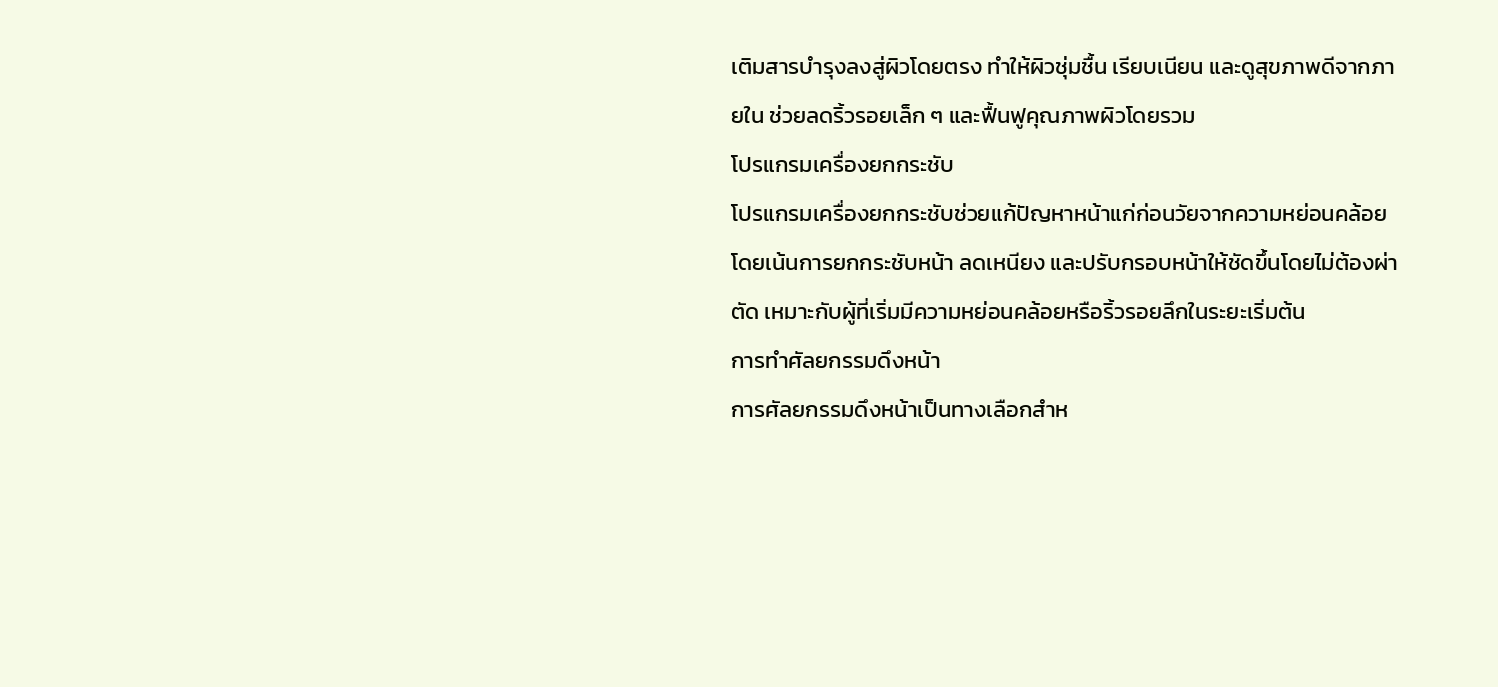เติมสารบำรุงลงสู่ผิวโดยตรง ทำให้ผิวชุ่มชื้น เรียบเนียน และดูสุขภาพดีจากภายใน ช่วยลดริ้วรอยเล็ก ๆ และฟื้นฟูคุณภาพผิวโดยรวม
โปรแกรมเครื่องยกกระชับ
โปรแกรมเครื่องยกกระชับช่วยแก้ปัญหาหน้าแก่ก่อนวัยจากความหย่อนคล้อย โดยเน้นการยกกระชับหน้า ลดเหนียง และปรับกรอบหน้าให้ชัดขึ้นโดยไม่ต้องผ่าตัด เหมาะกับผู้ที่เริ่มมีความหย่อนคล้อยหรือริ้วรอยลึกในระยะเริ่มต้น
การทำศัลยกรรมดึงหน้า
การศัลยกรรมดึงหน้าเป็นทางเลือกสำห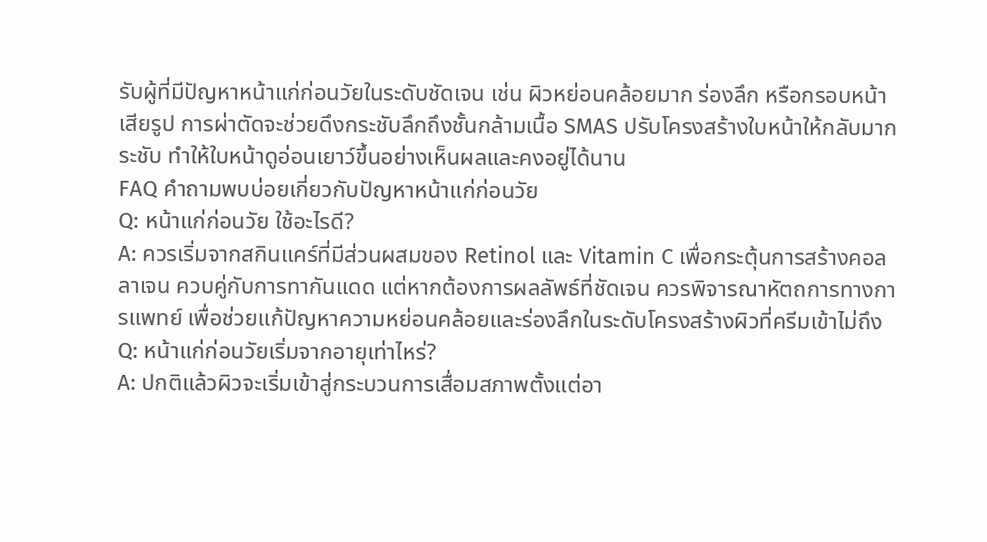รับผู้ที่มีปัญหาหน้าแก่ก่อนวัยในระดับชัดเจน เช่น ผิวหย่อนคล้อยมาก ร่องลึก หรือกรอบหน้าเสียรูป การผ่าตัดจะช่วยดึงกระชับลึกถึงชั้นกล้ามเนื้อ SMAS ปรับโครงสร้างใบหน้าให้กลับมากระชับ ทำให้ใบหน้าดูอ่อนเยาว์ขึ้นอย่างเห็นผลและคงอยู่ได้นาน
FAQ คำถามพบบ่อยเกี่ยวกับปัญหาหน้าแก่ก่อนวัย
Q: หน้าแก่ก่อนวัย ใช้อะไรดี?
A: ควรเริ่มจากสกินแคร์ที่มีส่วนผสมของ Retinol และ Vitamin C เพื่อกระตุ้นการสร้างคอลลาเจน ควบคู่กับการทากันแดด แต่หากต้องการผลลัพธ์ที่ชัดเจน ควรพิจารณาหัตถการทางการแพทย์ เพื่อช่วยแก้ปัญหาความหย่อนคล้อยและร่องลึกในระดับโครงสร้างผิวที่ครีมเข้าไม่ถึง
Q: หน้าแก่ก่อนวัยเริ่มจากอายุเท่าไหร่?
A: ปกติแล้วผิวจะเริ่มเข้าสู่กระบวนการเสื่อมสภาพตั้งแต่อา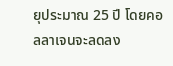ยุประมาณ 25 ปี โดยคอลลาเจนจะลดลง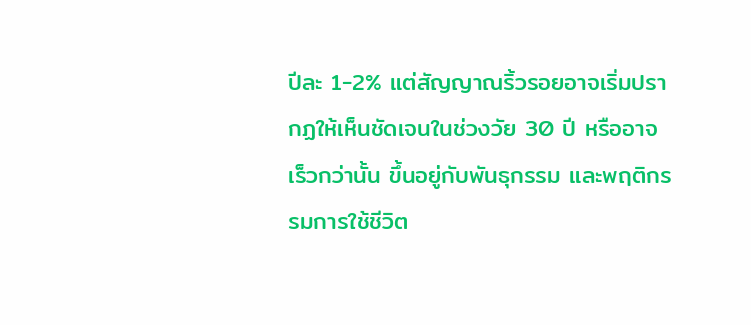ปีละ 1-2% แต่สัญญาณริ้วรอยอาจเริ่มปรากฏให้เห็นชัดเจนในช่วงวัย 30 ปี หรืออาจเร็วกว่านั้น ขึ้นอยู่กับพันธุกรรม และพฤติกรรมการใช้ชีวิต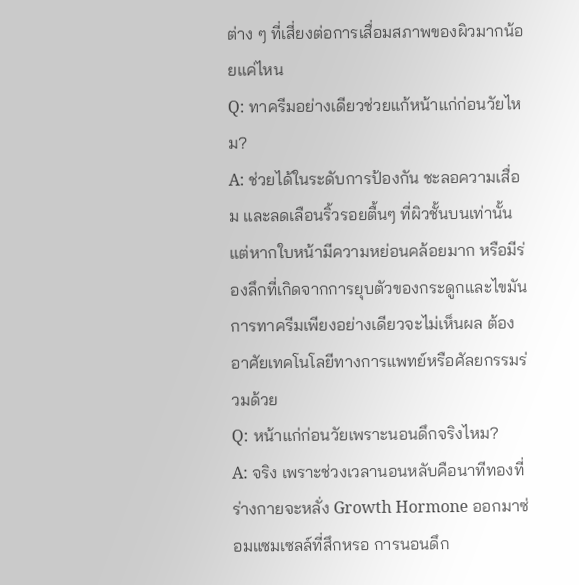ต่าง ๆ ที่เสี่ยงต่อการเสื่อมสภาพของผิวมากน้อยแค่ไหน
Q: ทาครีมอย่างเดียวช่วยแก้หน้าแก่ก่อนวัยไหม?
A: ช่วยได้ในระดับการป้องกัน ชะลอความเสื่อม และลดเลือนริ้วรอยตื้นๆ ที่ผิวชั้นบนเท่านั้น แต่หากใบหน้ามีความหย่อนคล้อยมาก หรือมีร่องลึกที่เกิดจากการยุบตัวของกระดูกและไขมัน การทาครีมเพียงอย่างเดียวจะไม่เห็นผล ต้องอาศัยเทคโนโลยีทางการแพทย์หรือศัลยกรรมร่วมด้วย
Q: หน้าแก่ก่อนวัยเพราะนอนดึกจริงไหม?
A: จริง เพราะช่วงเวลานอนหลับคือนาทีทองที่ร่างกายจะหลั่ง Growth Hormone ออกมาซ่อมแซมเซลล์ที่สึกหรอ การนอนดึก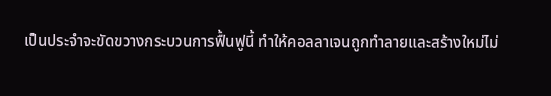เป็นประจำจะขัดขวางกระบวนการฟื้นฟูนี้ ทำให้คอลลาเจนถูกทำลายและสร้างใหม่ไม่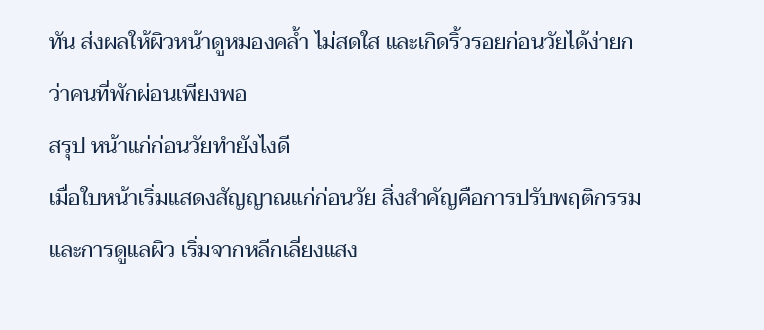ทัน ส่งผลให้ผิวหน้าดูหมองคล้ำ ไม่สดใส และเกิดริ้วรอยก่อนวัยได้ง่ายกว่าคนที่พักผ่อนเพียงพอ
สรุป หน้าแก่ก่อนวัยทำยังไงดี
เมื่อใบหน้าเริ่มแสดงสัญญาณแก่ก่อนวัย สิ่งสำคัญคือการปรับพฤติกรรมและการดูแลผิว เริ่มจากหลีกเลี่ยงแสง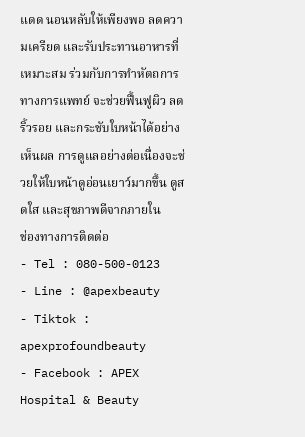แดด นอนหลับให้เพียงพอ ลดความเครียด และรับประทานอาหารที่เหมาะสม ร่วมกับการทำหัตถการทางการแพทย์ จะช่วยฟื้นฟูผิว ลดริ้วรอย และกระชับใบหน้าได้อย่างเห็นผล การดูแลอย่างต่อเนื่องจะช่วยให้ใบหน้าดูอ่อนเยาว์มากขึ้น ดูสดใส และสุขภาพดีจากภายใน
ช่องทางการติดต่อ
- Tel : 080-500-0123
- Line : @apexbeauty
- Tiktok : apexprofoundbeauty
- Facebook : APEX Hospital & Beauty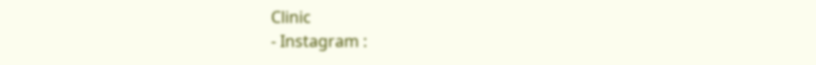Clinic
- Instagram :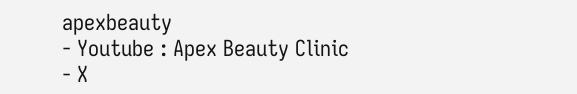apexbeauty
- Youtube : Apex Beauty Clinic
- X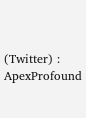(Twitter) : ApexProfound